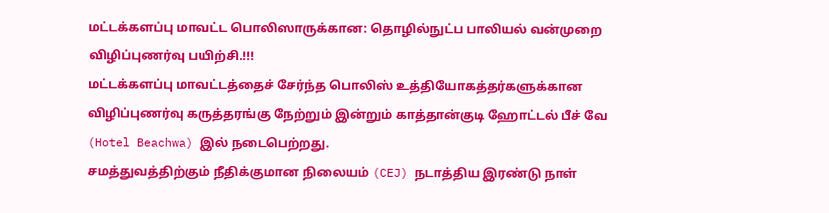மட்டக்களப்பு மாவட்ட பொலிஸாருக்கான: தொழில்நுட்ப பாலியல் வன்முறை விழிப்புணர்வு பயிற்சி.!!!
மட்டக்களப்பு மாவட்டத்தைச் சேர்ந்த பொலிஸ் உத்தியோகத்தர்களுக்கான விழிப்புணர்வு கருத்தரங்கு நேற்றும் இன்றும் காத்தான்குடி ஹோட்டல் பீச் வே (Hotel Beachwa) இல் நடைபெற்றது.
சமத்துவத்திற்கும் நீதிக்குமான நிலையம் (CEJ) நடாத்திய இரண்டு நாள்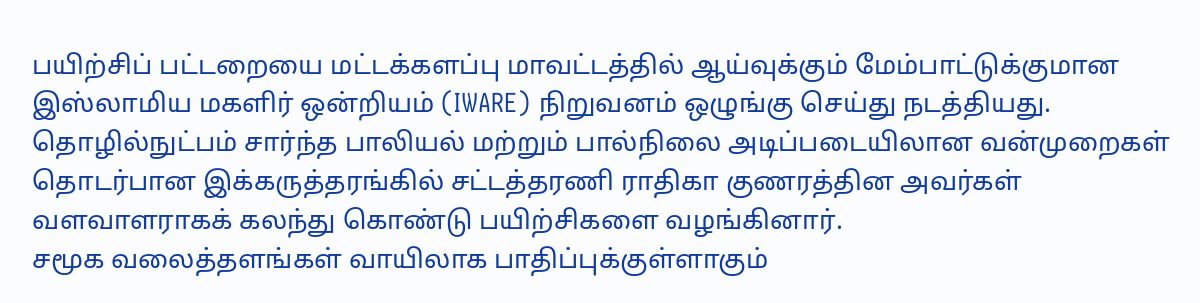பயிற்சிப் பட்டறையை மட்டக்களப்பு மாவட்டத்தில் ஆய்வுக்கும் மேம்பாட்டுக்குமான இஸ்லாமிய மகளிர் ஒன்றியம் (IWARE) நிறுவனம் ஒழுங்கு செய்து நடத்தியது.
தொழில்நுட்பம் சார்ந்த பாலியல் மற்றும் பால்நிலை அடிப்படையிலான வன்முறைகள் தொடர்பான இக்கருத்தரங்கில் சட்டத்தரணி ராதிகா குணரத்தின அவர்கள் வளவாளராகக் கலந்து கொண்டு பயிற்சிகளை வழங்கினார்.
சமூக வலைத்தளங்கள் வாயிலாக பாதிப்புக்குள்ளாகும்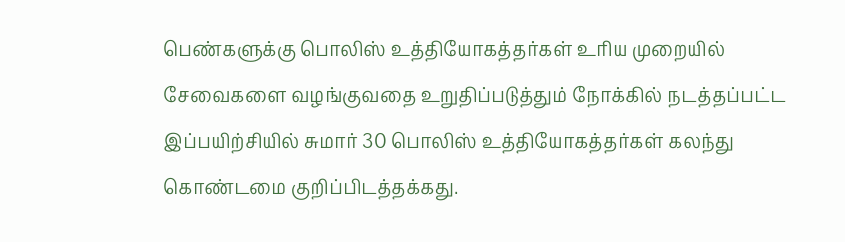பெண்களுக்கு பொலிஸ் உத்தியோகத்தர்கள் உரிய முறையில் சேவைகளை வழங்குவதை உறுதிப்படுத்தும் நோக்கில் நடத்தப்பட்ட இப்பயிற்சியில் சுமார் 30 பொலிஸ் உத்தியோகத்தர்கள் கலந்து கொண்டமை குறிப்பிடத்தக்கது.